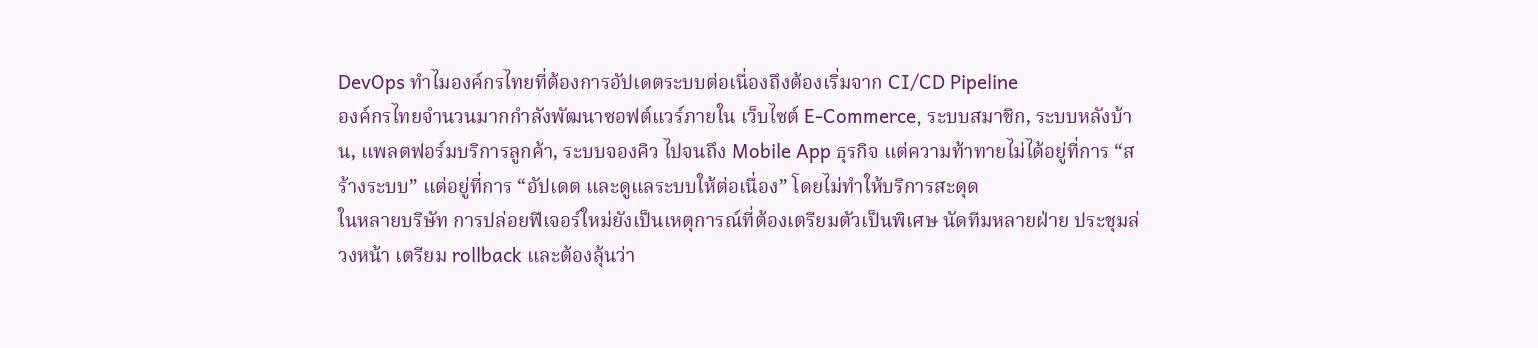DevOps ทำไมองค์กรไทยที่ต้องการอัปเดตระบบต่อเนื่องถึงต้องเริ่มจาก CI/CD Pipeline
องค์กรไทยจำนวนมากกำลังพัฒนาซอฟต์แวร์ภายใน เว็บไซต์ E-Commerce, ระบบสมาชิก, ระบบหลังบ้าน, แพลตฟอร์มบริการลูกค้า, ระบบจองคิว ไปจนถึง Mobile App ธุรกิจ แต่ความท้าทายไม่ได้อยู่ที่การ “สร้างระบบ” แต่อยู่ที่การ “อัปเดต และดูแลระบบให้ต่อเนื่อง” โดยไม่ทำให้บริการสะดุด
ในหลายบริษัท การปล่อยฟีเจอร์ใหม่ยังเป็นเหตุการณ์ที่ต้องเตรียมตัวเป็นพิเศษ นัดทีมหลายฝ่าย ประชุมล่วงหน้า เตรียม rollback และต้องลุ้นว่า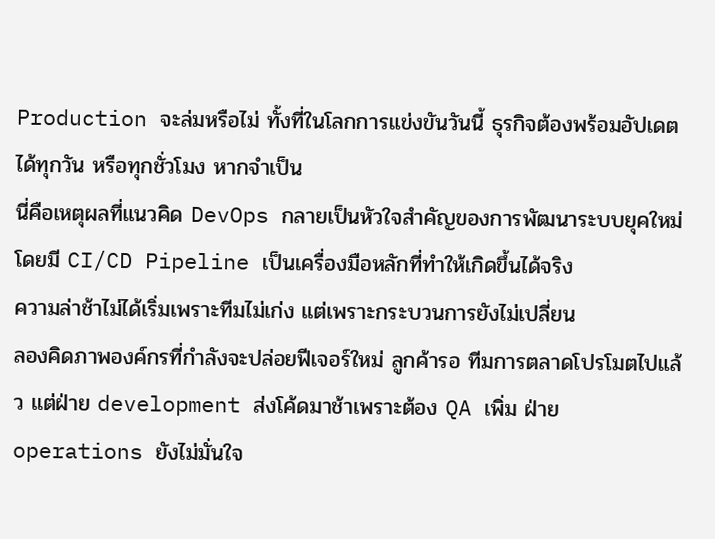Production จะล่มหรือไม่ ทั้งที่ในโลกการแข่งขันวันนี้ ธุรกิจต้องพร้อมอัปเดตได้ทุกวัน หรือทุกชั่วโมง หากจำเป็น
นี่คือเหตุผลที่แนวคิด DevOps กลายเป็นหัวใจสำคัญของการพัฒนาระบบยุคใหม่ โดยมี CI/CD Pipeline เป็นเครื่องมือหลักที่ทำให้เกิดขึ้นได้จริง
ความล่าช้าไม่ได้เริ่มเพราะทีมไม่เก่ง แต่เพราะกระบวนการยังไม่เปลี่ยน
ลองคิดภาพองค์กรที่กำลังจะปล่อยฟีเจอร์ใหม่ ลูกค้ารอ ทีมการตลาดโปรโมตไปแล้ว แต่ฝ่าย development ส่งโค้ดมาช้าเพราะต้อง QA เพิ่ม ฝ่าย operations ยังไม่มั่นใจ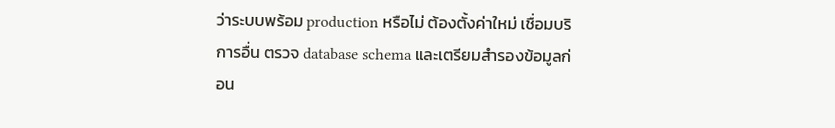ว่าระบบพร้อม production หรือไม่ ต้องตั้งค่าใหม่ เชื่อมบริการอื่น ตรวจ database schema และเตรียมสำรองข้อมูลก่อน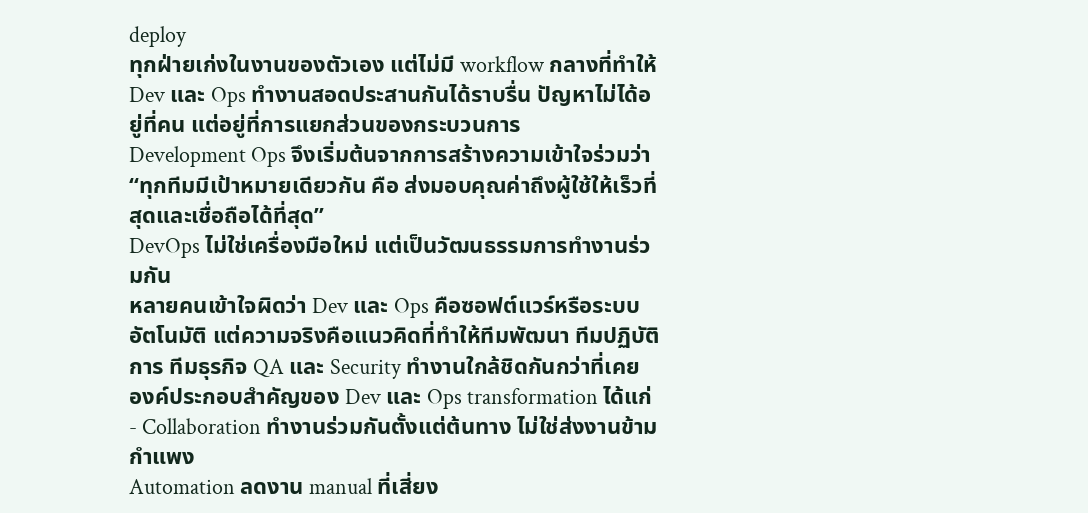deploy
ทุกฝ่ายเก่งในงานของตัวเอง แต่ไม่มี workflow กลางที่ทำให้ Dev และ Ops ทำงานสอดประสานกันได้ราบรื่น ปัญหาไม่ได้อยู่ที่คน แต่อยู่ที่การแยกส่วนของกระบวนการ
Development Ops จึงเริ่มต้นจากการสร้างความเข้าใจร่วมว่า “ทุกทีมมีเป้าหมายเดียวกัน คือ ส่งมอบคุณค่าถึงผู้ใช้ให้เร็วที่สุดและเชื่อถือได้ที่สุด”
DevOps ไม่ใช่เครื่องมือใหม่ แต่เป็นวัฒนธรรมการทำงานร่วมกัน
หลายคนเข้าใจผิดว่า Dev และ Ops คือซอฟต์แวร์หรือระบบอัตโนมัติ แต่ความจริงคือแนวคิดที่ทำให้ทีมพัฒนา ทีมปฏิบัติการ ทีมธุรกิจ QA และ Security ทำงานใกล้ชิดกันกว่าที่เคย
องค์ประกอบสำคัญของ Dev และ Ops transformation ได้แก่
- Collaboration ทำงานร่วมกันตั้งแต่ต้นทาง ไม่ใช่ส่งงานข้ามกำแพง
Automation ลดงาน manual ที่เสี่ยง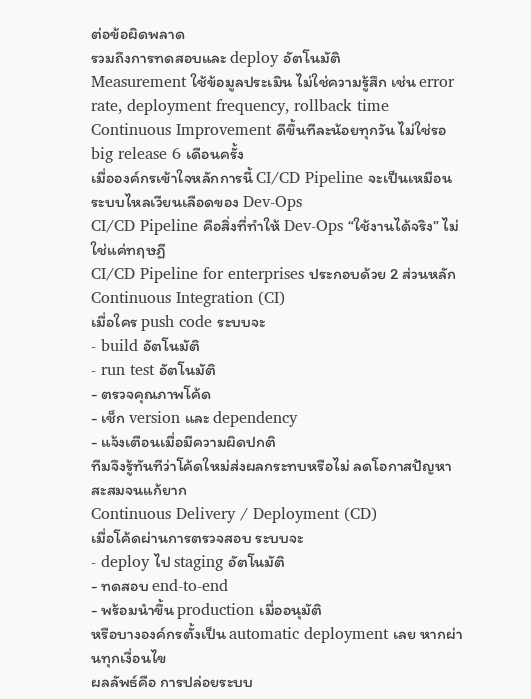ต่อข้อผิดพลาด
รวมถึงการทดสอบและ deploy อัตโนมัติ
Measurement ใช้ข้อมูลประเมิน ไม่ใช่ความรู้สึก เช่น error rate, deployment frequency, rollback time
Continuous Improvement ดีขึ้นทีละน้อยทุกวัน ไม่ใช่รอ big release 6 เดือนครั้ง
เมื่อองค์กรเข้าใจหลักการนี้ CI/CD Pipeline จะเป็นเหมือนระบบไหลเวียนเลือดของ Dev-Ops
CI/CD Pipeline คือสิ่งที่ทำให้ Dev-Ops “ใช้งานได้จริง” ไม่ใช่แค่ทฤษฏี
CI/CD Pipeline for enterprises ประกอบด้วย 2 ส่วนหลัก
Continuous Integration (CI)
เมื่อใคร push code ระบบจะ
- build อัตโนมัติ
- run test อัตโนมัติ
- ตรวจคุณภาพโค้ด
- เช็ก version และ dependency
- แจ้งเตือนเมื่อมีความผิดปกติ
ทีมจึงรู้ทันทีว่าโค้ดใหม่ส่งผลกระทบหรือไม่ ลดโอกาสปัญหาสะสมจนแก้ยาก
Continuous Delivery / Deployment (CD)
เมื่อโค้ดผ่านการตรวจสอบ ระบบจะ
- deploy ไป staging อัตโนมัติ
- ทดสอบ end-to-end
- พร้อมนำขึ้น production เมื่ออนุมัติ
หรือบางองค์กรตั้งเป็น automatic deployment เลย หากผ่านทุกเงื่อนไข
ผลลัพธ์คือ การปล่อยระบบ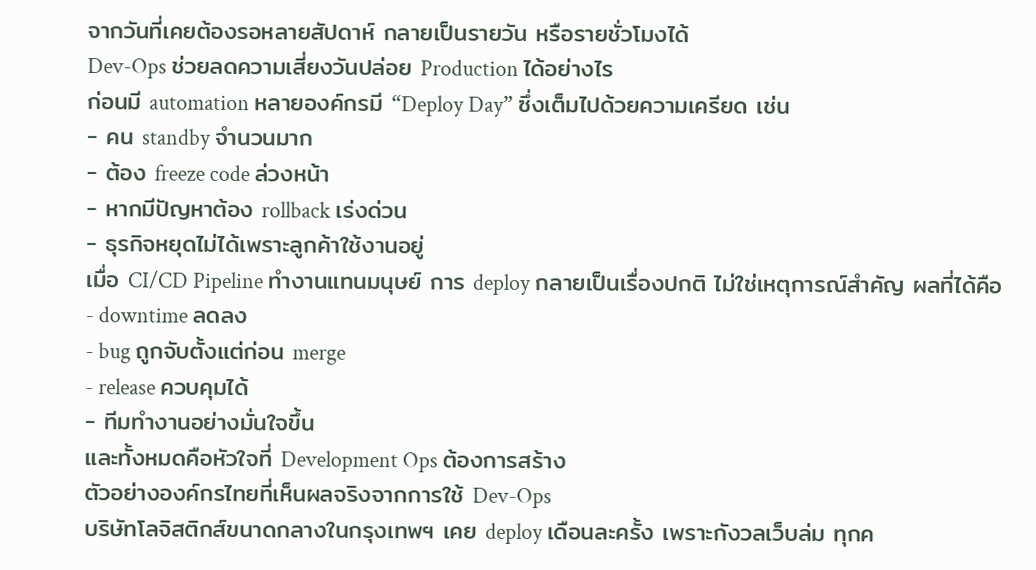จากวันที่เคยต้องรอหลายสัปดาห์ กลายเป็นรายวัน หรือรายชั่วโมงได้
Dev-Ops ช่วยลดความเสี่ยงวันปล่อย Production ได้อย่างไร
ก่อนมี automation หลายองค์กรมี “Deploy Day” ซึ่งเต็มไปด้วยความเครียด เช่น
- คน standby จำนวนมาก
- ต้อง freeze code ล่วงหน้า
- หากมีปัญหาต้อง rollback เร่งด่วน
- ธุรกิจหยุดไม่ได้เพราะลูกค้าใช้งานอยู่
เมื่อ CI/CD Pipeline ทำงานแทนมนุษย์ การ deploy กลายเป็นเรื่องปกติ ไม่ใช่เหตุการณ์สำคัญ ผลที่ได้คือ
- downtime ลดลง
- bug ถูกจับตั้งแต่ก่อน merge
- release ควบคุมได้
- ทีมทำงานอย่างมั่นใจขึ้น
และทั้งหมดคือหัวใจที่ Development Ops ต้องการสร้าง
ตัวอย่างองค์กรไทยที่เห็นผลจริงจากการใช้ Dev-Ops
บริษัทโลจิสติกส์ขนาดกลางในกรุงเทพฯ เคย deploy เดือนละครั้ง เพราะกังวลเว็บล่ม ทุกค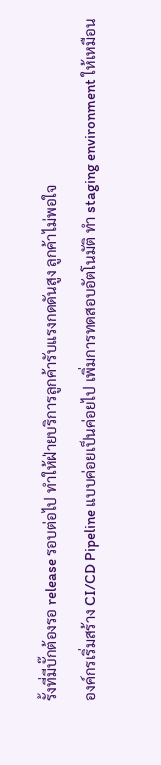รั้งที่มีบั๊กต้องรอ release รอบต่อไป ทำให้ฝ่ายบริการลูกค้ารับแรงกดดันสูง ลูกค้าไม่พอใจ
องค์กรเริ่มสร้าง CI/CD Pipeline แบบค่อยเป็นค่อยไป เพิ่มการทดสอบอัตโนมัติ ทำ staging environment ให้เหมือน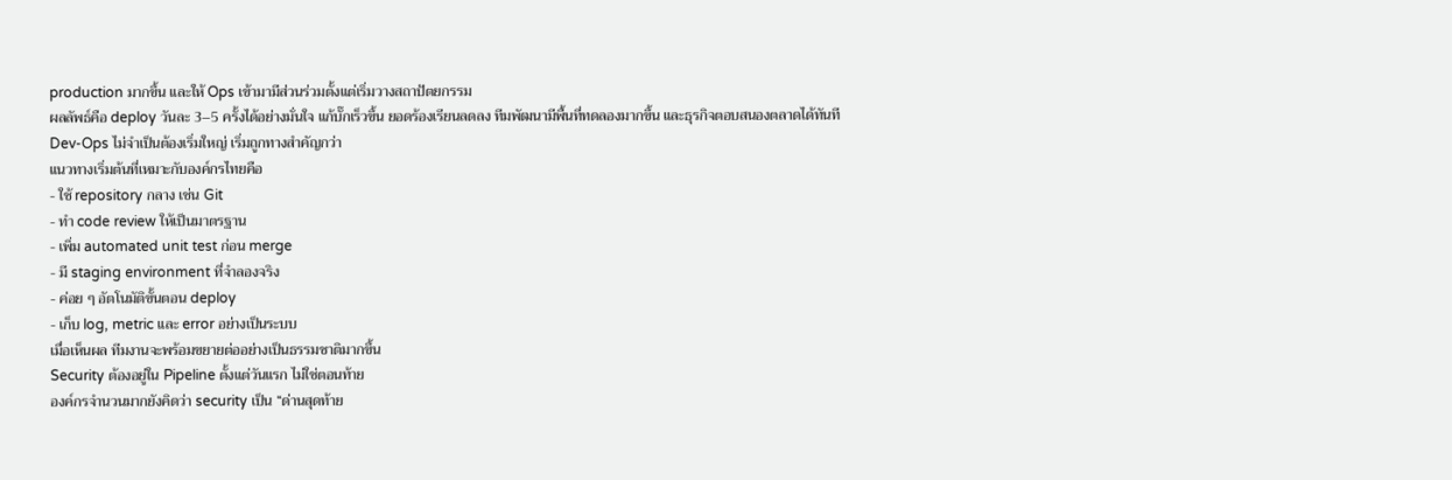production มากขึ้น และให้ Ops เข้ามามีส่วนร่วมตั้งแต่เริ่มวางสถาปัตยกรรม
ผลลัพธ์คือ deploy วันละ 3–5 ครั้งได้อย่างมั่นใจ แก้บั๊กเร็วขึ้น ยอดร้องเรียนลดลง ทีมพัฒนามีพื้นที่ทดลองมากขึ้น และธุรกิจตอบสนองตลาดได้ทันที
Dev-Ops ไม่จำเป็นต้องเริ่มใหญ่ เริ่มถูกทางสำคัญกว่า
แนวทางเริ่มต้นที่เหมาะกับองค์กรไทยคือ
- ใช้ repository กลาง เช่น Git
- ทำ code review ให้เป็นมาตรฐาน
- เพิ่ม automated unit test ก่อน merge
- มี staging environment ที่จำลองจริง
- ค่อย ๆ อัตโนมัติขั้นตอน deploy
- เก็บ log, metric และ error อย่างเป็นระบบ
เมื่อเห็นผล ทีมงานจะพร้อมขยายต่ออย่างเป็นธรรมชาติมากขึ้น
Security ต้องอยู่ใน Pipeline ตั้งแต่วันแรก ไม่ใช่ตอนท้าย
องค์กรจำนวนมากยังคิดว่า security เป็น “ด่านสุดท้าย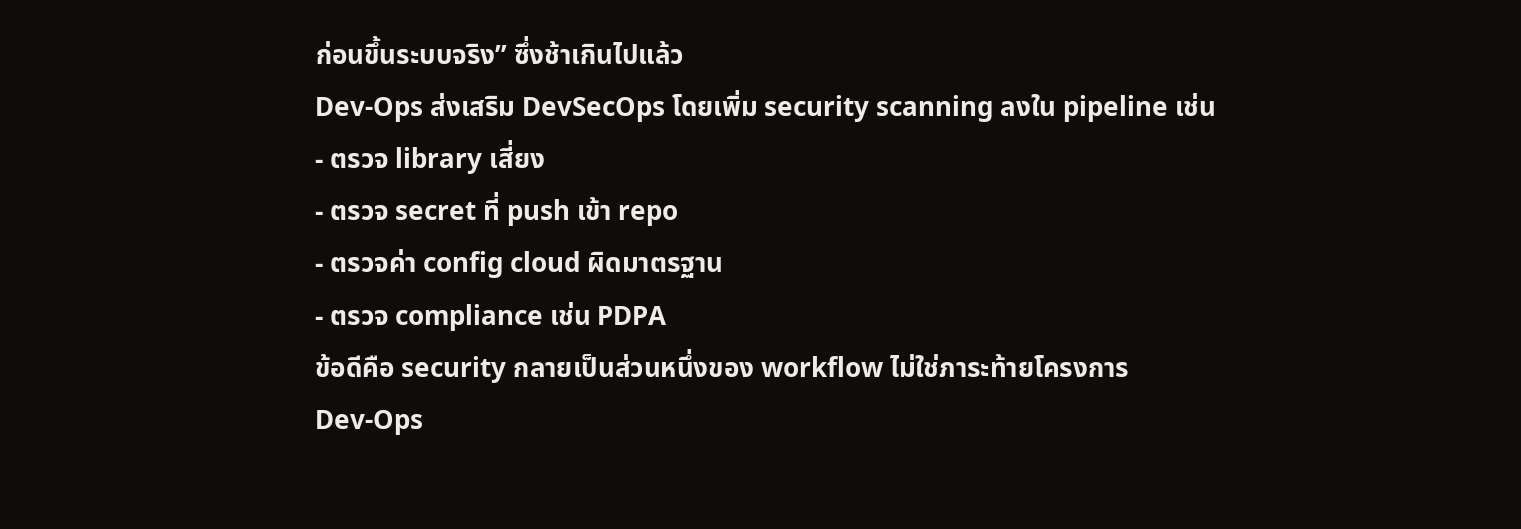ก่อนขึ้นระบบจริง” ซึ่งช้าเกินไปแล้ว
Dev-Ops ส่งเสริม DevSecOps โดยเพิ่ม security scanning ลงใน pipeline เช่น
- ตรวจ library เสี่ยง
- ตรวจ secret ที่ push เข้า repo
- ตรวจค่า config cloud ผิดมาตรฐาน
- ตรวจ compliance เช่น PDPA
ข้อดีคือ security กลายเป็นส่วนหนึ่งของ workflow ไม่ใช่ภาระท้ายโครงการ
Dev-Ops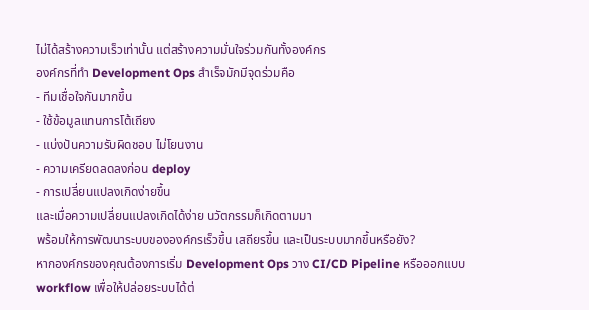ไม่ได้สร้างความเร็วเท่านั้น แต่สร้างความมั่นใจร่วมกันทั้งองค์กร
องค์กรที่ทำ Development Ops สำเร็จมักมีจุดร่วมคือ
- ทีมเชื่อใจกันมากขึ้น
- ใช้ข้อมูลแทนการโต้เถียง
- แบ่งปันความรับผิดชอบ ไม่โยนงาน
- ความเครียดลดลงก่อน deploy
- การเปลี่ยนแปลงเกิดง่ายขึ้น
และเมื่อความเปลี่ยนแปลงเกิดได้ง่าย นวัตกรรมก็เกิดตามมา
พร้อมให้การพัฒนาระบบขององค์กรเร็วขึ้น เสถียรขึ้น และเป็นระบบมากขึ้นหรือยัง?
หากองค์กรของคุณต้องการเริ่ม Development Ops วาง CI/CD Pipeline หรือออกแบบ workflow เพื่อให้ปล่อยระบบได้ต่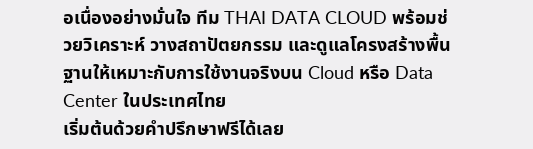อเนื่องอย่างมั่นใจ ทีม THAI DATA CLOUD พร้อมช่วยวิเคราะห์ วางสถาปัตยกรรม และดูแลโครงสร้างพื้นฐานให้เหมาะกับการใช้งานจริงบน Cloud หรือ Data Center ในประเทศไทย
เริ่มต้นด้วยคำปรึกษาฟรีได้เลย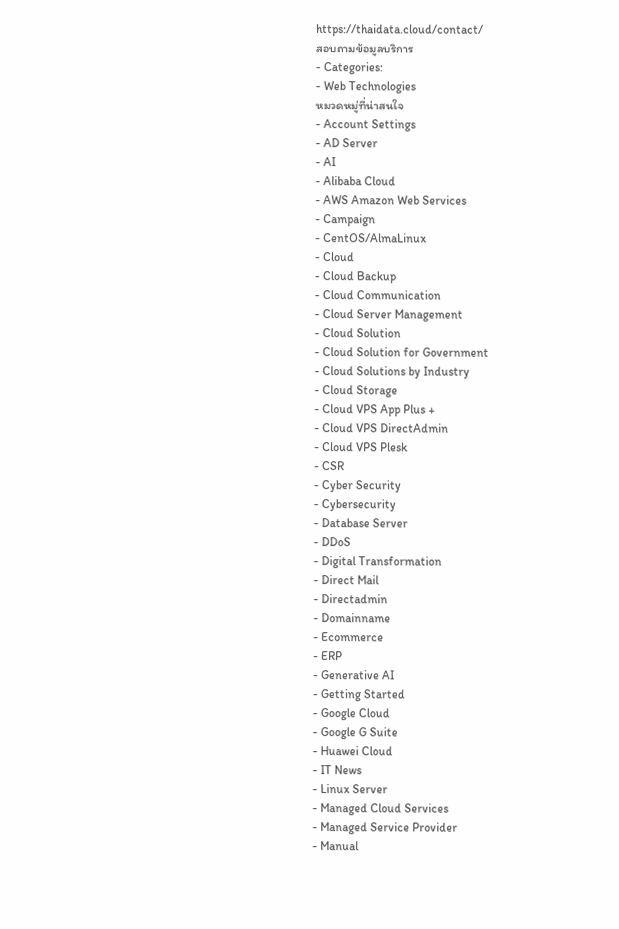https://thaidata.cloud/contact/
สอบถามข้อมูลบริการ
- Categories:
- Web Technologies
หมวดหมู่ที่น่าสนใจ
- Account Settings
- AD Server
- AI
- Alibaba Cloud
- AWS Amazon Web Services
- Campaign
- CentOS/AlmaLinux
- Cloud
- Cloud Backup
- Cloud Communication
- Cloud Server Management
- Cloud Solution
- Cloud Solution for Government
- Cloud Solutions by Industry
- Cloud Storage
- Cloud VPS App Plus +
- Cloud VPS DirectAdmin
- Cloud VPS Plesk
- CSR
- Cyber Security
- Cybersecurity
- Database Server
- DDoS
- Digital Transformation
- Direct Mail
- Directadmin
- Domainname
- Ecommerce
- ERP
- Generative AI
- Getting Started
- Google Cloud
- Google G Suite
- Huawei Cloud
- IT News
- Linux Server
- Managed Cloud Services
- Managed Service Provider
- Manual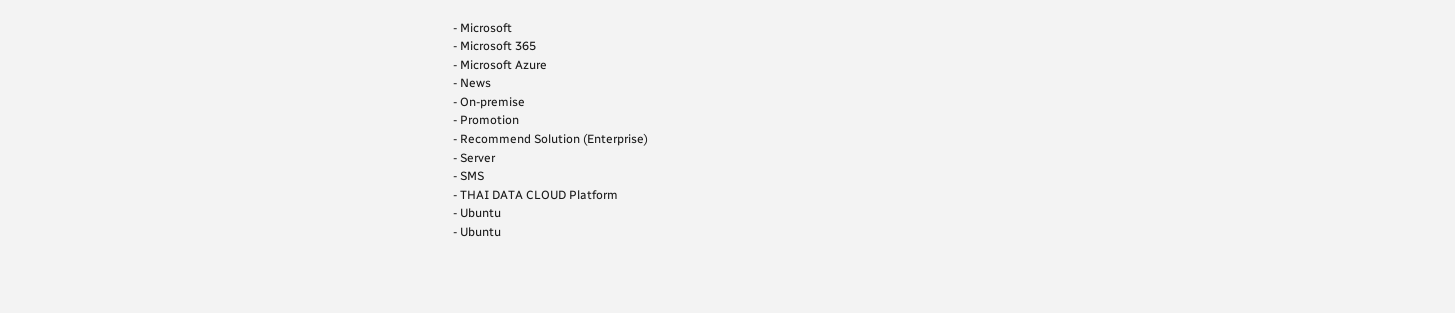- Microsoft
- Microsoft 365
- Microsoft Azure
- News
- On-premise
- Promotion
- Recommend Solution (Enterprise)
- Server
- SMS
- THAI DATA CLOUD Platform
- Ubuntu
- Ubuntu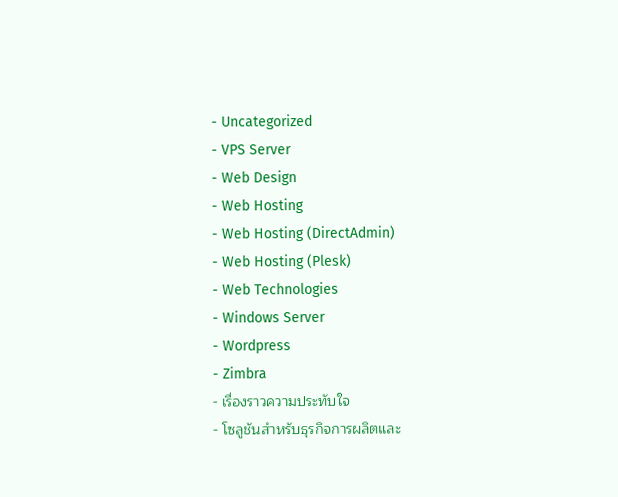- Uncategorized
- VPS Server
- Web Design
- Web Hosting
- Web Hosting (DirectAdmin)
- Web Hosting (Plesk)
- Web Technologies
- Windows Server
- Wordpress
- Zimbra
- เรื่องราวความประทับใจ
- โซลูชันสำหรับธุรกิจการผลิตและ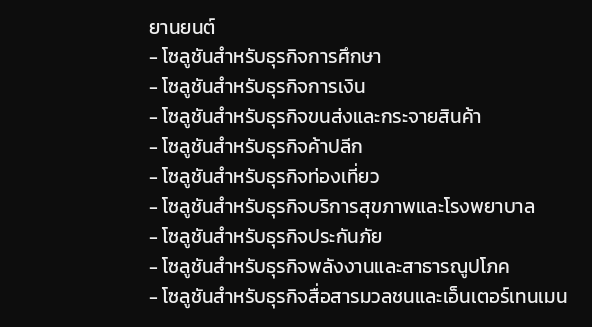ยานยนต์
- โซลูชันสำหรับธุรกิจการศึกษา
- โซลูชันสำหรับธุรกิจการเงิน
- โซลูชันสำหรับธุรกิจขนส่งและกระจายสินค้า
- โซลูชันสำหรับธุรกิจค้าปลีก
- โซลูชันสำหรับธุรกิจท่องเที่ยว
- โซลูชันสำหรับธุรกิจบริการสุขภาพและโรงพยาบาล
- โซลูชันสำหรับธุรกิจประกันภัย
- โซลูชันสำหรับธุรกิจพลังงานและสาธารณูปโภค
- โซลูชันสำหรับธุรกิจสื่อสารมวลชนและเอ็นเตอร์เทนเมน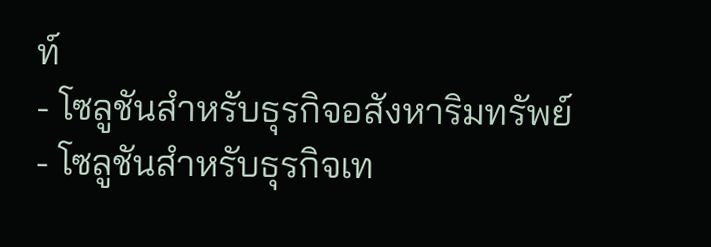ท์
- โซลูชันสำหรับธุรกิจอสังหาริมทรัพย์
- โซลูชันสำหรับธุรกิจเท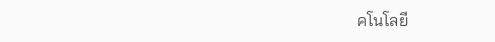คโนโลยี